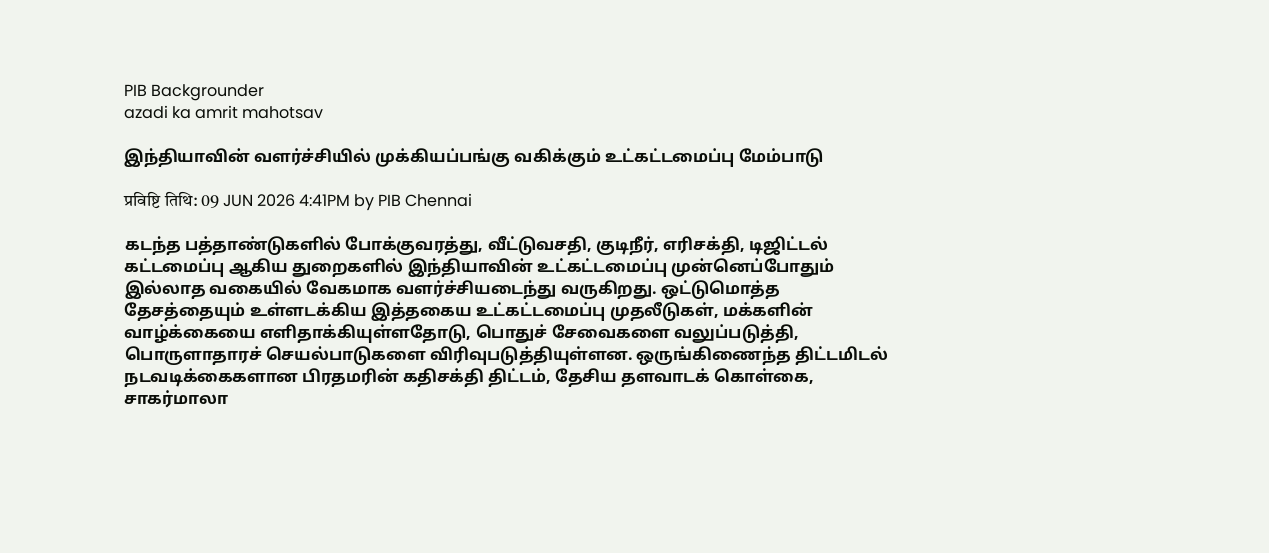PIB Backgrounder
azadi ka amrit mahotsav

இந்தியாவின் வளர்ச்சியில் முக்கியப்பங்கு வகிக்கும் உட்கட்டமைப்பு மேம்பாடு

प्रविष्टि तिथि: 09 JUN 2026 4:41PM by PIB Chennai

கடந்த பத்தாண்டுகளில் போக்குவரத்து, வீட்டுவசதி, குடிநீர், எரிசக்தி, டிஜிட்டல் கட்டமைப்பு ஆகிய துறைகளில் இந்தியாவின் உட்கட்டமைப்பு முன்னெப்போதும் இல்லாத வகையில் வேகமாக வளர்ச்சியடைந்து வருகிறது. ஒட்டுமொத்த தேசத்தையும் உள்ளடக்கிய இத்தகைய உட்கட்டமைப்பு முதலீடுகள், மக்களின் வாழ்க்கையை எளிதாக்கியுள்ளதோடு, பொதுச் சேவைகளை வலுப்படுத்தி, பொருளாதாரச் செயல்பாடுகளை விரிவுபடுத்தியுள்ளன. ஒருங்கிணைந்த திட்டமிடல் நடவடிக்கைகளான பிரதமரின் கதிசக்தி திட்டம், தேசிய தளவாடக் கொள்கை, சாகர்மாலா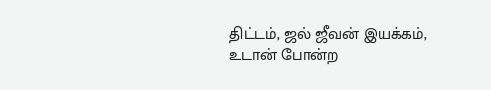திட்டம், ஜல் ஜீவன் இயக்கம், உடான் போன்ற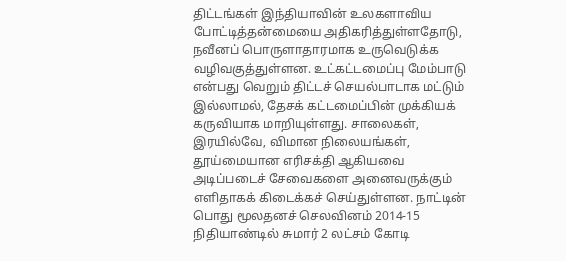திட்டங்கள் இந்தியாவின் உலகளாவிய போட்டித்தன்மையை அதிகரித்துள்ளதோடு, நவீனப் பொருளாதாரமாக உருவெடுக்க வழிவகுத்துள்ளன. உட்கட்டமைப்பு மேம்பாடு என்பது வெறும் திட்டச் செயல்பாடாக மட்டும் இல்லாமல், தேசக் கட்டமைப்பின் முக்கியக் கருவியாக மாறியுள்ளது. சாலைகள், இரயில்வே, விமான நிலையங்கள், தூய்மையான எரிசக்தி ஆகியவை அடிப்படைச் சேவைகளை அனைவருக்கும் எளிதாகக் கிடைக்கச் செய்துள்ளன. நாட்டின் பொது மூலதனச் செலவினம் 2014-15 நிதியாண்டில் சுமார் 2 லட்சம் கோடி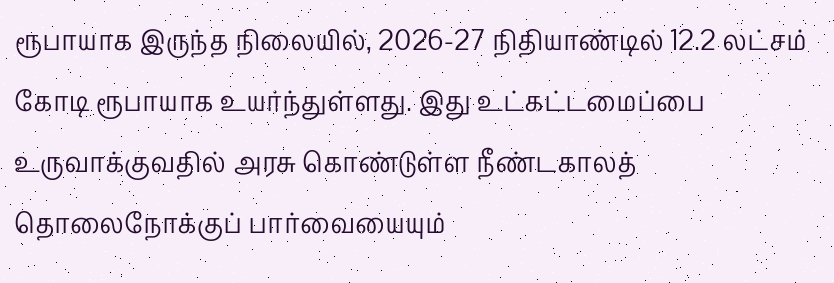ரூபாயாக இருந்த நிலையில், 2026-27 நிதியாண்டில் 12.2 லட்சம் கோடி ரூபாயாக உயர்ந்துள்ளது. இது உட்கட்டமைப்பை உருவாக்குவதில் அரசு கொண்டுள்ள நீண்டகாலத் தொலைநோக்குப் பார்வையையும்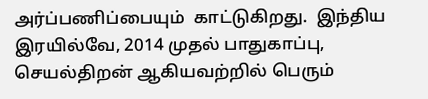அர்ப்பணிப்பையும்  காட்டுகிறது.  இந்திய இரயில்வே, 2014 முதல் பாதுகாப்பு, செயல்திறன் ஆகியவற்றில் பெரும்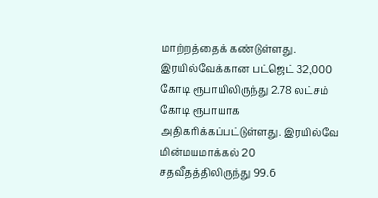மாற்றத்தைக் கண்டுள்ளது. இரயில்வேக்கான பட்ஜெட் 32,000 கோடி ரூபாயிலிருந்து 2.78 லட்சம் கோடி ரூபாயாக அதிகரிக்கப்பட்டுள்ளது. இரயில்வே மின்மயமாக்கல் 20 சதவீதத்திலிருந்து 99.6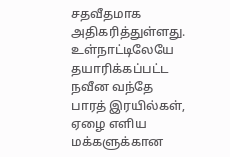சதவீதமாக அதிகரித்துள்ளது. உள்நாட்டிலேயே தயாரிக்கப்பட்ட நவீன வந்தே பாரத் இரயில்கள், ஏழை எளிய மக்களுக்கான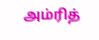அம்ரித்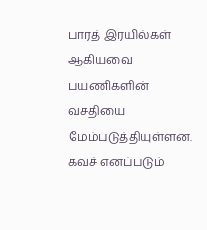பாரத் இரயில்கள் ஆகியவை பயணிகளின் வசதியை மேம்படுத்தியுள்ளன. கவச் எனப்படும்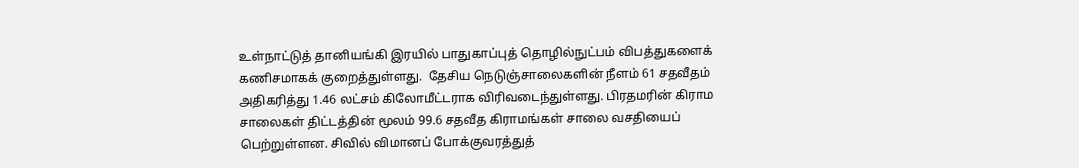உள்நாட்டுத் தானியங்கி இரயில் பாதுகாப்புத் தொழில்நுட்பம் விபத்துகளைக் கணிசமாகக் குறைத்துள்ளது.  தேசிய நெடுஞ்சாலைகளின் நீளம் 61 சதவீதம் அதிகரித்து 1.46 லட்சம் கிலோமீட்டராக விரிவடைந்துள்ளது. பிரதமரின் கிராம சாலைகள் திட்டத்தின் மூலம் 99.6 சதவீத கிராமங்கள் சாலை வசதியைப் பெற்றுள்ளன. சிவில் விமானப் போக்குவரத்துத்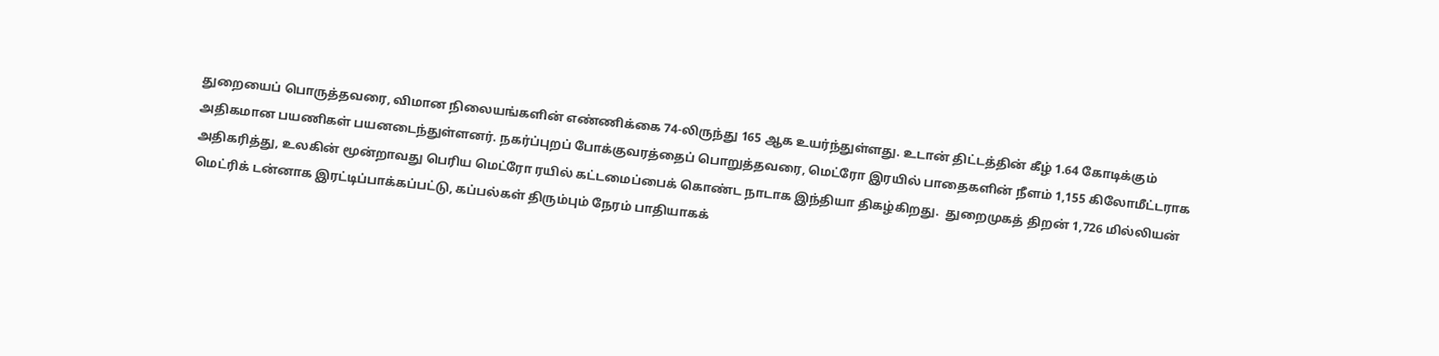துறையைப் பொருத்தவரை, விமான நிலையங்களின் எண்ணிக்கை 74-லிருந்து 165 ஆக உயர்ந்துள்ளது. உடான் திட்டத்தின் கீழ் 1.64 கோடிக்கும் அதிகமான பயணிகள் பயனடைந்துள்ளனர். நகர்ப்புறப் போக்குவரத்தைப் பொறுத்தவரை, மெட்ரோ இரயில் பாதைகளின் நீளம் 1,155 கிலோமீட்டராக அதிகரித்து, உலகின் மூன்றாவது பெரிய மெட்ரோ ரயில் கட்டமைப்பைக் கொண்ட நாடாக இந்தியா திகழ்கிறது.  துறைமுகத் திறன் 1,726 மில்லியன் மெட்ரிக் டன்னாக இரட்டிப்பாக்கப்பட்டு, கப்பல்கள் திரும்பும் நேரம் பாதியாகக்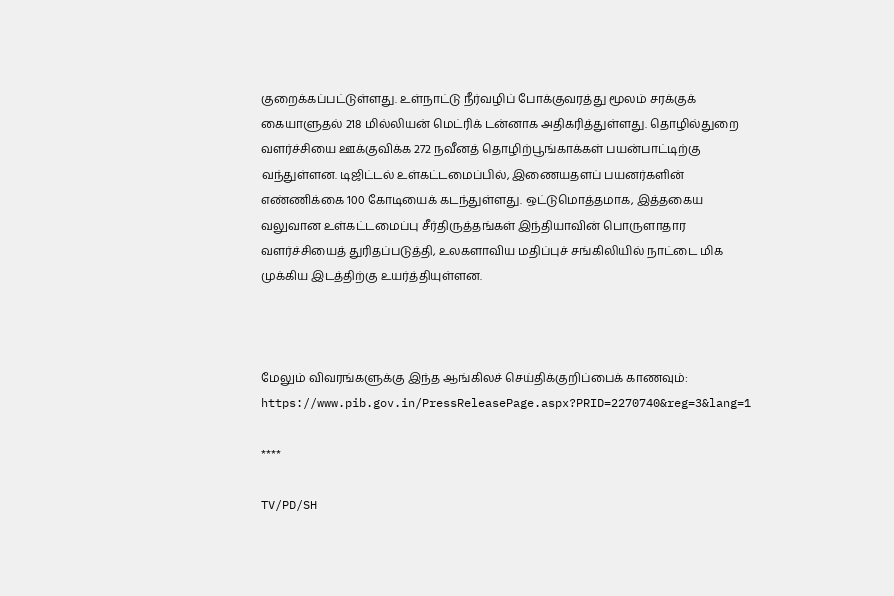குறைக்கப்பட்டுள்ளது. உள்நாட்டு நீர்வழிப் போக்குவரத்து மூலம் சரக்குக் கையாளுதல் 218 மில்லியன் மெட்ரிக் டன்னாக அதிகரித்துள்ளது. தொழில்துறை வளர்ச்சியை ஊக்குவிக்க 272 நவீனத் தொழிற்பூங்காக்கள் பயன்பாட்டிற்கு வந்துள்ளன. டிஜிட்டல் உள்கட்டமைப்பில், இணையதளப் பயனர்களின் எண்ணிக்கை 100 கோடியைக் கடந்துள்ளது. ஒட்டுமொத்தமாக, இத்தகைய வலுவான உள்கட்டமைப்பு சீர்திருத்தங்கள் இந்தியாவின் பொருளாதார வளர்ச்சியைத் துரிதப்படுத்தி, உலகளாவிய மதிப்புச் சங்கிலியில் நாட்டை மிக முக்கிய இடத்திற்கு உயர்த்தியுள்ளன.



மேலும் விவரங்களுக்கு இந்த ஆங்கிலச் செய்திக்குறிப்பைக் காணவும்: https://www.pib.gov.in/PressReleasePage.aspx?PRID=2270740&reg=3&lang=1

****

TV/PD/SH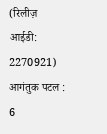(रिलीज़ आईडी: 2270921) आगंतुक पटल : 6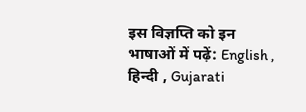इस विज्ञप्ति को इन भाषाओं में पढ़ें: English , हिन्दी , Gujarati